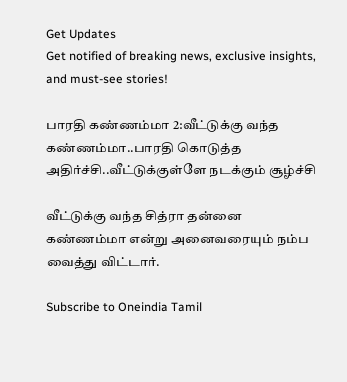Get Updates
Get notified of breaking news, exclusive insights, and must-see stories!

பாரதி கண்ணம்மா 2:வீட்டுக்கு வந்த கண்ணம்மா..பாரதி கொடுத்த அதிர்ச்சி..வீட்டுக்குள்ளே நடக்கும் சூழ்ச்சி

வீட்டுக்கு வந்த சித்ரா தன்னை கண்ணம்மா என்று அனைவரையும் நம்ப வைத்து விட்டார்.

Subscribe to Oneindia Tamil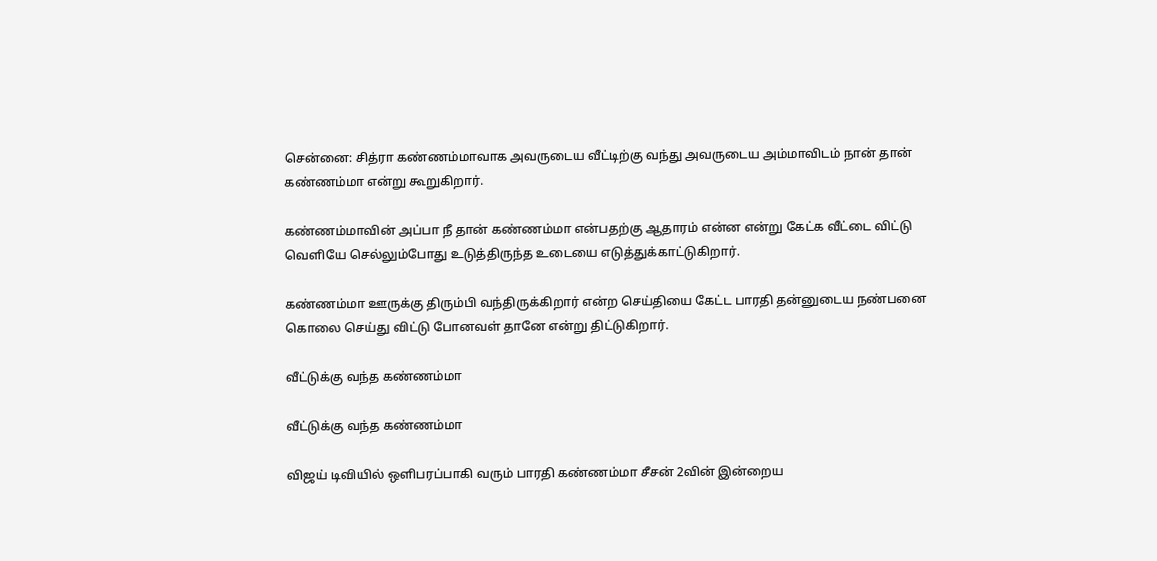சென்னை: சித்ரா கண்ணம்மாவாக அவருடைய வீட்டிற்கு வந்து அவருடைய அம்மாவிடம் நான் தான் கண்ணம்மா என்று கூறுகிறார்.

கண்ணம்மாவின் அப்பா நீ தான் கண்ணம்மா என்பதற்கு ஆதாரம் என்ன என்று கேட்க வீட்டை விட்டு வெளியே செல்லும்போது உடுத்திருந்த உடையை எடுத்துக்காட்டுகிறார்.

கண்ணம்மா ஊருக்கு திரும்பி வந்திருக்கிறார் என்ற செய்தியை கேட்ட பாரதி தன்னுடைய நண்பனை கொலை செய்து விட்டு போனவள் தானே என்று திட்டுகிறார்.

வீட்டுக்கு வந்த கண்ணம்மா

வீட்டுக்கு வந்த கண்ணம்மா

விஜய் டிவியில் ஒளிபரப்பாகி வரும் பாரதி கண்ணம்மா சீசன் 2வின் இன்றைய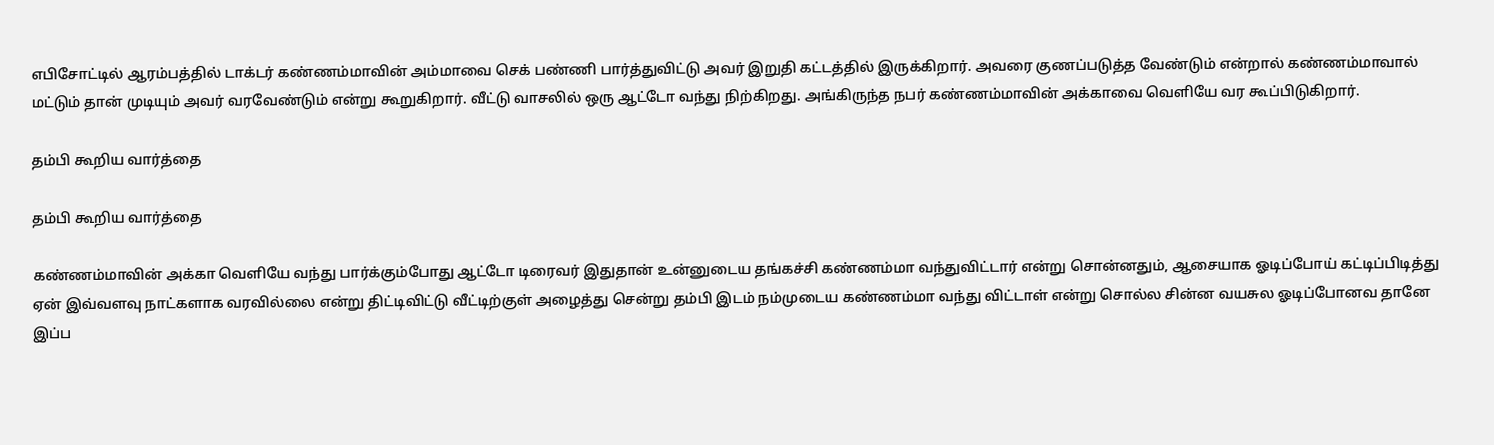எபிசோட்டில் ஆரம்பத்தில் டாக்டர் கண்ணம்மாவின் அம்மாவை செக் பண்ணி பார்த்துவிட்டு அவர் இறுதி கட்டத்தில் இருக்கிறார். அவரை குணப்படுத்த வேண்டும் என்றால் கண்ணம்மாவால் மட்டும் தான் முடியும் அவர் வரவேண்டும் என்று கூறுகிறார். வீட்டு வாசலில் ஒரு ஆட்டோ வந்து நிற்கிறது. அங்கிருந்த நபர் கண்ணம்மாவின் அக்காவை வெளியே வர கூப்பிடுகிறார்.

தம்பி கூறிய வார்த்தை

தம்பி கூறிய வார்த்தை

கண்ணம்மாவின் அக்கா வெளியே வந்து பார்க்கும்போது ஆட்டோ டிரைவர் இதுதான் உன்னுடைய தங்கச்சி கண்ணம்மா வந்துவிட்டார் என்று சொன்னதும், ஆசையாக ஓடிப்போய் கட்டிப்பிடித்து ஏன் இவ்வளவு நாட்களாக வரவில்லை என்று திட்டிவிட்டு வீட்டிற்குள் அழைத்து சென்று தம்பி இடம் நம்முடைய கண்ணம்மா வந்து விட்டாள் என்று சொல்ல சின்ன வயசுல ஓடிப்போனவ தானே இப்ப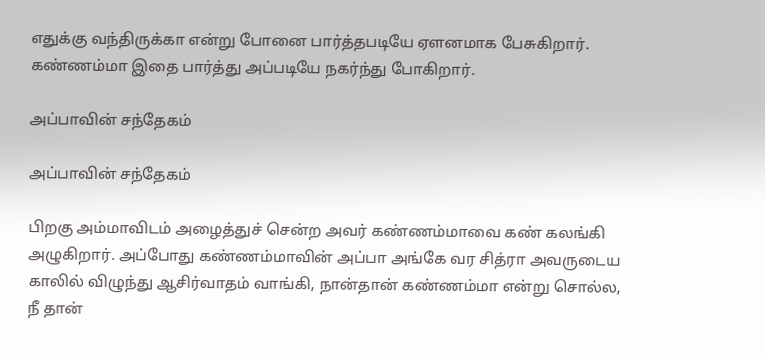எதுக்கு வந்திருக்கா என்று போனை பார்த்தபடியே ஏளனமாக பேசுகிறார். கண்ணம்மா இதை பார்த்து அப்படியே நகர்ந்து போகிறார்.

அப்பாவின் சந்தேகம்

அப்பாவின் சந்தேகம்

பிறகு அம்மாவிடம் அழைத்துச் சென்ற அவர் கண்ணம்மாவை கண் கலங்கி அழுகிறார். அப்போது கண்ணம்மாவின் அப்பா அங்கே வர சித்ரா அவருடைய காலில் விழுந்து ஆசிர்வாதம் வாங்கி, நான்தான் கண்ணம்மா என்று சொல்ல, நீ தான்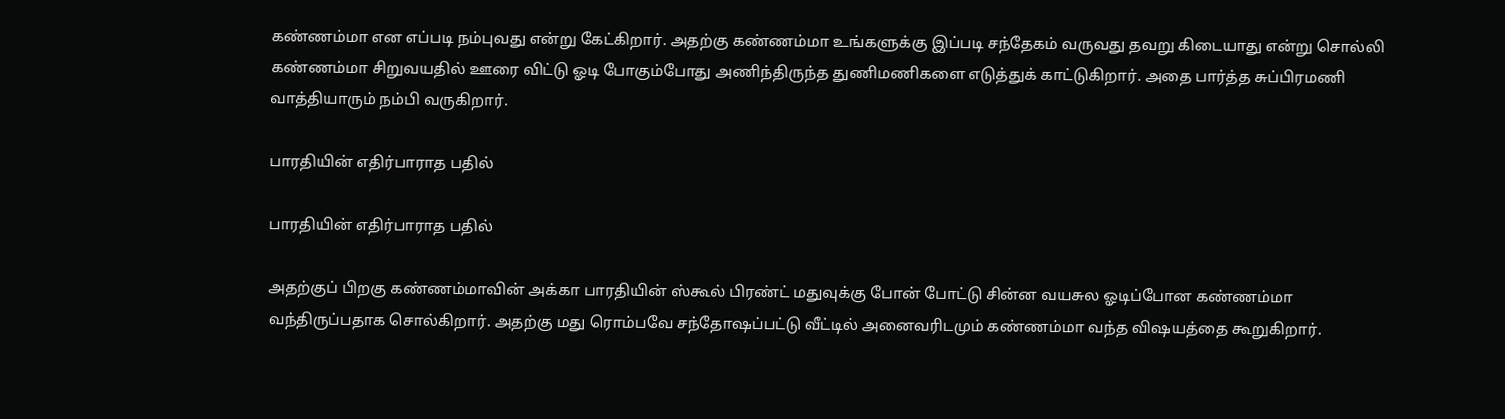கண்ணம்மா என எப்படி நம்புவது என்று கேட்கிறார். அதற்கு கண்ணம்மா உங்களுக்கு இப்படி சந்தேகம் வருவது தவறு கிடையாது என்று சொல்லி கண்ணம்மா சிறுவயதில் ஊரை விட்டு ஓடி போகும்போது அணிந்திருந்த துணிமணிகளை எடுத்துக் காட்டுகிறார். அதை பார்த்த சுப்பிரமணி வாத்தியாரும் நம்பி வருகிறார்.

பாரதியின் எதிர்பாராத பதில்

பாரதியின் எதிர்பாராத பதில்

அதற்குப் பிறகு கண்ணம்மாவின் அக்கா பாரதியின் ஸ்கூல் பிரண்ட் மதுவுக்கு போன் போட்டு சின்ன வயசுல ஓடிப்போன கண்ணம்மா வந்திருப்பதாக சொல்கிறார். அதற்கு மது ரொம்பவே சந்தோஷப்பட்டு வீட்டில் அனைவரிடமும் கண்ணம்மா வந்த விஷயத்தை கூறுகிறார்.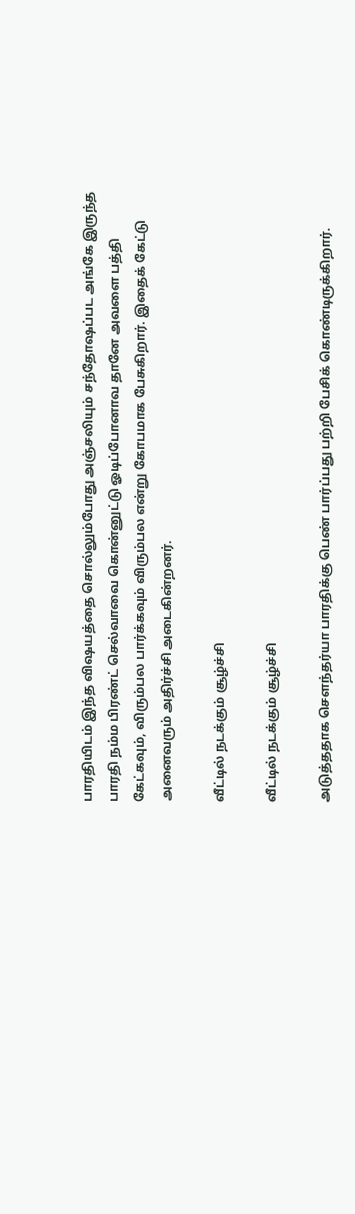பாரதியிடம் இந்த விஷயத்தை சொல்லும்போது அஞ்சலியும் சந்தோஷப்பட அங்கே இருந்த பாரதி நம்ம பிரண்ட் செல்வாவை கொன்னுட்டு ஓடிப்போனாவ தானே அவளை பத்தி கேட்கவும், விரும்பல பார்க்கவும் விரும்பல என்று கோபமாக பேசுகிறார். இதைக் கேட்டு அனைவரும் அதிர்ச்சி அடைகின்றனர்.

வீட்டில் நடக்கும் சூழ்ச்சி

வீட்டில் நடக்கும் சூழ்ச்சி

அடுத்ததாக சௌந்தர்யா பாரதிக்கு பெண் பார்ப்பது பற்றி பேசிக் கொண்டிருக்கிறார்.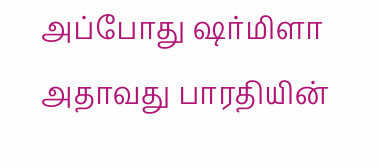அப்போது ஷர்மிளா அதாவது பாரதியின்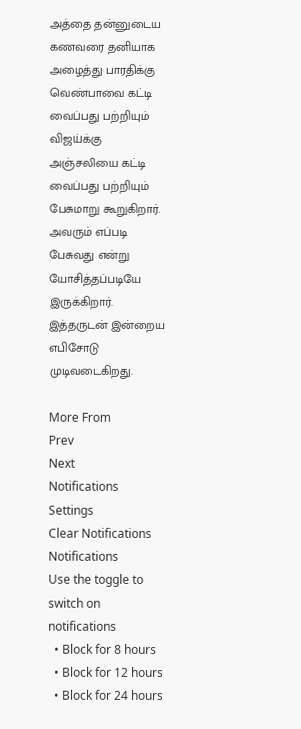அத்தை தன்னுடைய கணவரை தனியாக அழைத்து பாரதிக்கு வெண்பாவை கட்டி வைப்பது பற்றியும் விஜய்க்கு அஞ்சலியை கட்டி வைப்பது பற்றியும் பேசுமாறு கூறுகிறார். அவரும் எப்படி பேசுவது என்று யோசித்தப்படியே இருக்கிறார். இத்தருடன் இன்றைய எபிசோடு முடிவடைகிறது.

More From
Prev
Next
Notifications
Settings
Clear Notifications
Notifications
Use the toggle to switch on notifications
  • Block for 8 hours
  • Block for 12 hours
  • Block for 24 hours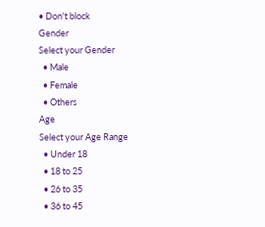• Don't block
Gender
Select your Gender
  • Male
  • Female
  • Others
Age
Select your Age Range
  • Under 18
  • 18 to 25
  • 26 to 35
  • 36 to 45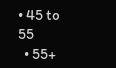• 45 to 55
  • 55+